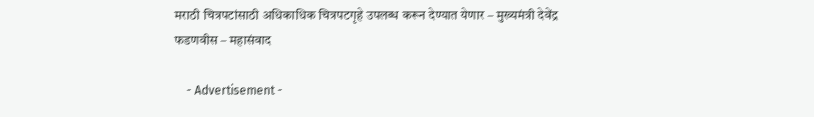मराठी चित्रपटांसाठी अधिकाधिक चित्रपटगृहे उपलब्ध करून देण्यात येणार – मुख्यमंत्री देवेंद्र फडणवीस – महासंवाद

    - Advertisement -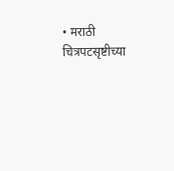• मराठी चित्रपटसृष्टीच्या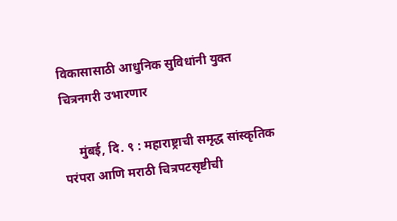विकासासाठी आधुनिक सुविधांनी युक्त चित्रनगरी उभारणार

     मुंबई, दि. ९ : महाराष्ट्राची समृद्ध सांस्कृतिक परंपरा आणि मराठी चित्रपटसृष्टीची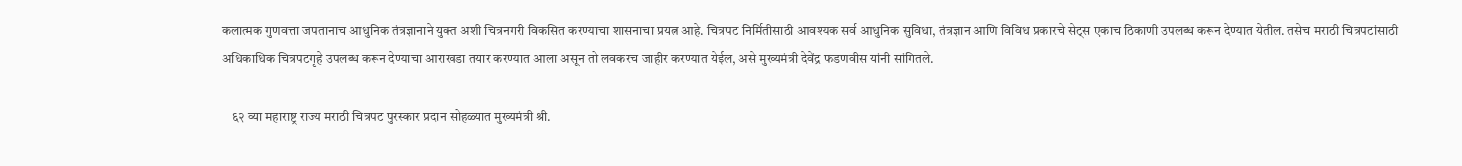कलात्मक गुणवत्ता जपतानाच आधुनिक तंत्रज्ञानाने युक्त अशी चित्रनगरी विकसित करण्याचा शासनाचा प्रयत्न आहे. चित्रपट निर्मितीसाठी आवश्यक सर्व आधुनिक सुविधा, तंत्रज्ञान आणि विविध प्रकारचे सेट्स एकाच ठिकाणी उपलब्ध करून देण्यात येतील. तसेच मराठी चित्रपटांसाठी अधिकाधिक चित्रपटगृहे उपलब्ध करून देण्याचा आराखडा तयार करण्यात आला असून तो लवकरच जाहीर करण्यात येईल, असे मुख्यमंत्री देवेंद्र फडणवीस यांनी सांगितले.

    ६२ व्या महाराष्ट्र राज्य मराठी चित्रपट पुरस्कार प्रदान सोहळ्यात मुख्यमंत्री श्री.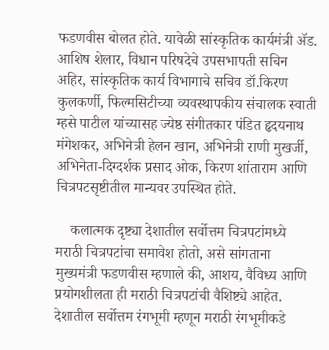फडणवीस बोलत होते. यावेळी सांस्कृतिक कार्यमंत्री ॲड. आशिष शेलार, विधान परिषदेचे उपसभापती सचिन अहिर, सांस्कृतिक कार्य विभागाचे सचिव डॉ.किरण कुलकर्णी, फिल्मसिटीच्या व्यवस्थापकीय संचालक स्वाती म्हसे पाटील यांच्यासह ज्येष्ठ संगीतकार पंडित हृदयनाथ मंगेशकर, अभिनेत्री हेलन खान, अभिनेत्री राणी मुखर्जी, अभिनेता-दिग्दर्शक प्रसाद ओक, किरण शांताराम आणि चित्रपटसृष्टीतील मान्यवर उपस्थित होते.

    कलात्मक दृष्ट्या देशातील सर्वोत्तम चित्रपटांमध्ये मराठी चित्रपटांचा समावेश होतो, असे सांगताना मुख्यमंत्री फडणवीस म्हणाले की, आशय, वैविध्य आणि प्रयोगशीलता ही मराठी चित्रपटांची वैशिष्ट्ये आहेत. देशातील सर्वोत्तम रंगभूमी म्हणून मराठी रंगभूमीकडे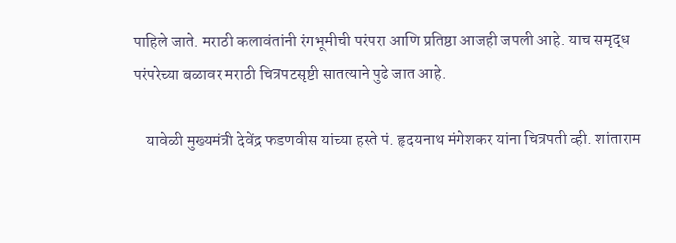पाहिले जाते. मराठी कलावंतांनी रंगभूमीची परंपरा आणि प्रतिष्ठा आजही जपली आहे. याच समृद्ध परंपरेच्या बळावर मराठी चित्रपटसृष्टी सातत्याने पुढे जात आहे.

    यावेळी मुख्यमंत्री देवेंद्र फडणवीस यांच्या हस्ते पं. हृदयनाथ मंगेशकर यांना चित्रपती व्ही. शांताराम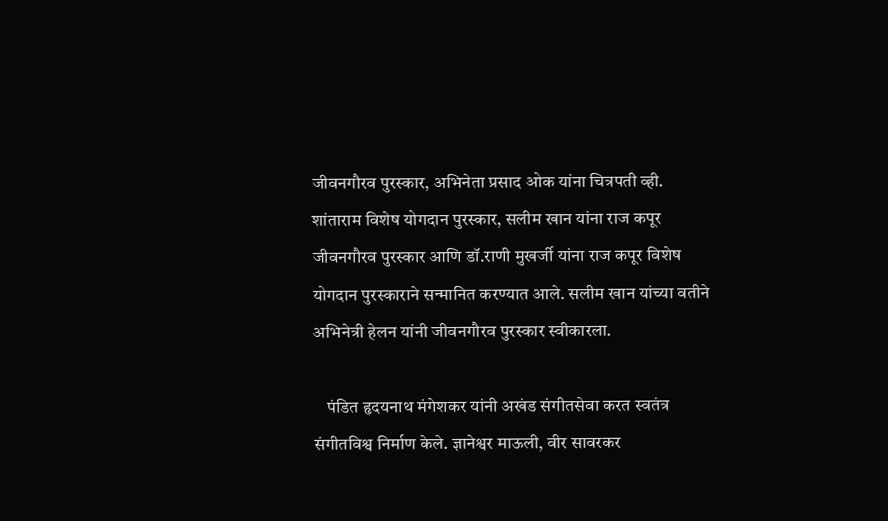जीवनगौरव पुरस्कार, अभिनेता प्रसाद ओक यांना चित्रपती व्ही. शांताराम विशेष योगदान पुरस्कार, सलीम खान यांना राज कपूर जीवनगौरव पुरस्कार आणि डॉ.राणी मुखर्जी यांना राज कपूर विशेष योगदान पुरस्काराने सन्मानित करण्यात आले. सलीम खान यांच्या वतीने अभिनेत्री हेलन यांनी जीवनगौरव पुरस्कार स्वीकारला.

    पंडित हृदयनाथ मंगेशकर यांनी अखंड संगीतसेवा करत स्वतंत्र संगीतविश्व निर्माण केले. ज्ञानेश्वर माऊली, वीर सावरकर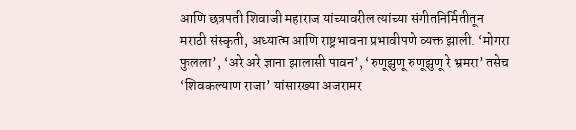आणि छत्रपती शिवाजी महाराज यांच्यावरील त्यांच्या संगीतनिर्मितीतून मराठी संस्कृती, अध्यात्म आणि राष्ट्रभावना प्रभावीपणे व्यक्त झाली. ‘मोगरा फुलला’, ‘अरे अरे ज्ञाना झालासी पावन’, ‘रुणूझुणू रुणूझुणू रे भ्रमरा’ तसेच ‘शिवकल्याण राजा’ यांसारख्या अजरामर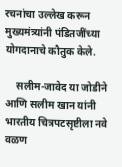रचनांचा उल्लेख करून मुख्यमंत्र्यांनी पंडितजींच्या योगदानाचे कौतुक केले.

    सलीम-जावेद या जोडीने आणि सलीम खान यांनी भारतीय चित्रपटसृष्टीला नवे वळण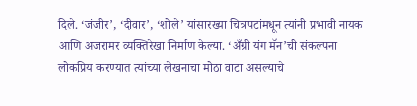दिले. ‘जंजीर’, ‘दीवार’, ‘शोले’ यांसारख्या चित्रपटांमधून त्यांनी प्रभावी नायक आणि अजरामर व्यक्तिरेखा निर्माण केल्या. ‘अँग्री यंग मॅन’ची संकल्पना लोकप्रिय करण्यात त्यांच्या लेखनाचा मोठा वाटा असल्याचे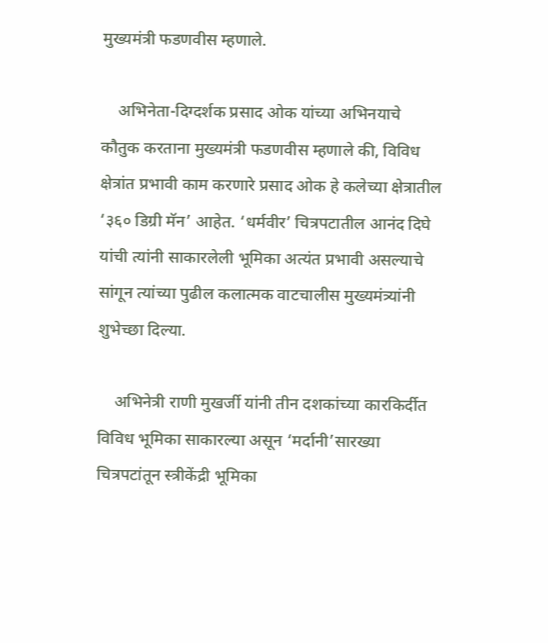मुख्यमंत्री फडणवीस म्हणाले.

    अभिनेता-दिग्दर्शक प्रसाद ओक यांच्या अभिनयाचे कौतुक करताना मुख्यमंत्री फडणवीस म्हणाले की, विविध क्षेत्रांत प्रभावी काम करणारे प्रसाद ओक हे कलेच्या क्षेत्रातील ‘३६० डिग्री मॅन’ आहेत. ‘धर्मवीर’ चित्रपटातील आनंद दिघे यांची त्यांनी साकारलेली भूमिका अत्यंत प्रभावी असल्याचे सांगून त्यांच्या पुढील कलात्मक वाटचालीस मुख्यमंत्र्यांनी शुभेच्छा दिल्या.

    अभिनेत्री राणी मुखर्जी यांनी तीन दशकांच्या कारकिर्दीत विविध भूमिका साकारल्या असून ‘मर्दानी’सारख्या चित्रपटांतून स्त्रीकेंद्री भूमिका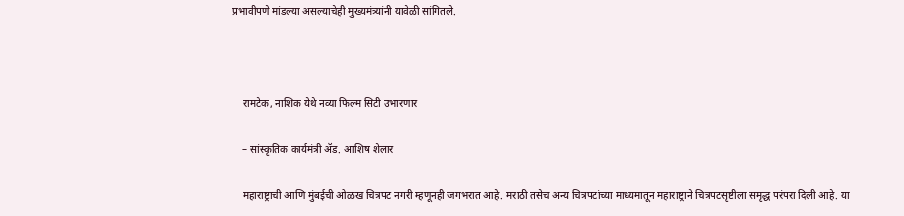प्रभावीपणे मांडल्या असल्याचेही मुख्यमंत्र्यांनी यावेळी सांगितले.



    रामटेक, नाशिक येथे नव्या फिल्म सिटी उभारणार

    – सांस्कृतिक कार्यमंत्री ॲड. आशिष शेलार

    महाराष्ट्राची आणि मुंबईची ओळख चित्रपट नगरी म्हणूनही जगभरात आहे. मराठी तसेच अन्य चित्रपटांच्या माध्यमातून महाराष्ट्राने चित्रपटसृष्टीला समृद्ध परंपरा दिली आहे. या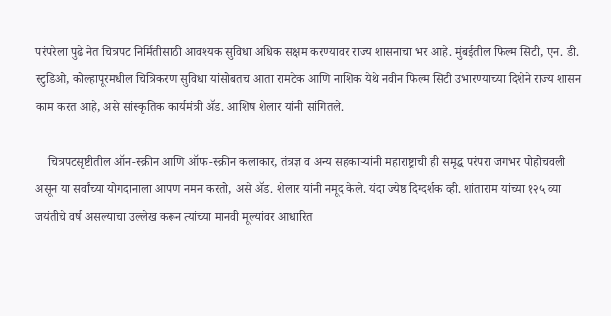परंपरेला पुढे नेत चित्रपट निर्मितीसाठी आवश्यक सुविधा अधिक सक्षम करण्यावर राज्य शासनाचा भर आहे. मुंबईतील फिल्म सिटी, एन. डी. स्टुडिओ, कोल्हापूरमधील चित्रिकरण सुविधा यांसोबतच आता रामटेक आणि नाशिक येथे नवीन फिल्म सिटी उभारण्याच्या दिशेने राज्य शासन काम करत आहे, असे सांस्कृतिक कार्यमंत्री ॲड. आशिष शेलार यांनी सांगितले.

    चित्रपटसृष्टीतील ऑन-स्क्रीन आणि ऑफ-स्क्रीन कलाकार, तंत्रज्ञ व अन्य सहकाऱ्यांनी महाराष्ट्राची ही समृद्ध परंपरा जगभर पोहोचवली असून या सर्वांच्या योगदानाला आपण नमन करतो, असे ॲड. शेलार यांनी नमूद केले. यंदा ज्येष्ठ दिग्दर्शक व्ही. शांताराम यांच्या १२५ व्या जयंतीचे वर्ष असल्याचा उल्लेख करून त्यांच्या मानवी मूल्यांवर आधारित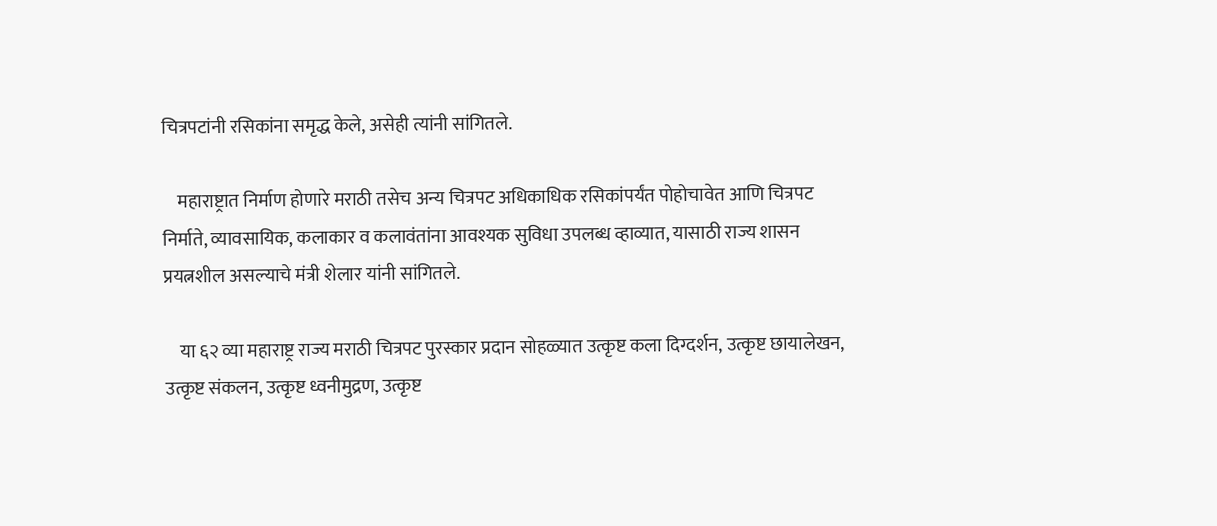चित्रपटांनी रसिकांना समृद्ध केले, असेही त्यांनी सांगितले.

    महाराष्ट्रात निर्माण होणारे मराठी तसेच अन्य चित्रपट अधिकाधिक रसिकांपर्यंत पोहोचावेत आणि चित्रपट निर्माते, व्यावसायिक, कलाकार व कलावंतांना आवश्यक सुविधा उपलब्ध व्हाव्यात, यासाठी राज्य शासन प्रयत्नशील असल्याचे मंत्री शेलार यांनी सांगितले.

    या ६२ व्या महाराष्ट्र राज्य मराठी चित्रपट पुरस्कार प्रदान सोहळ्यात उत्कृष्ट कला दिग्दर्शन, उत्कृष्ट छायालेखन, उत्कृष्ट संकलन, उत्कृष्ट ध्वनीमुद्रण, उत्कृष्ट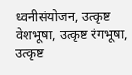ध्वनीसंयोजन, उत्कृष्ट वेशभूषा, उत्कृष्ट रंगभूषा, उत्कृष्ट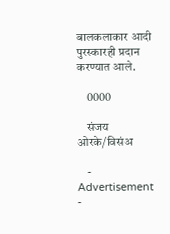बालकलाकार आदी पुरस्कारही प्रदान करण्यात आले.

    0000

    संजय ओरके/विसंअ

    - Advertisement -